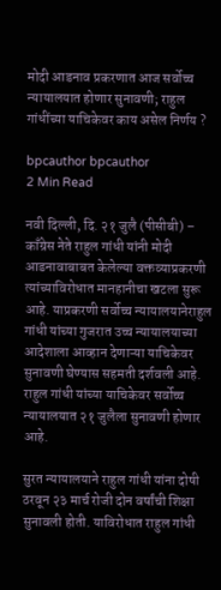मोदी आडनाव प्रकरणात आज सर्वोच्च न्यायालयात होणार सुनावणी; राहुल गांधींच्या याचिकेवर काय असेल निर्णय ?

bpcauthor bpcauthor
2 Min Read

नवी दिल्ली, दि. २१ जुलै (पीसीबी) – काँग्रेस नेते राहुल गांधी यांनी मोदी आडनावाबाबत केलेल्या वक्तव्याप्रकरणी त्यांच्याविरोधात मानहानीचा खटला सुरू आहे. याप्रकरणी सर्वोच्च न्यायालयानेराहुल गांधी यांच्या गुजरात उच्च न्यायालयाच्या आदेशाला आव्हान देणाऱ्या याचिकेवर सुनावणी घेण्यास सहमती दर्शवली आहे. राहुल गांधी यांच्या याचिकेवर सर्वोच्च न्यायालयात २१ जुलैला सुनावणी होणार आहे.

सुरत न्यायालयाने राहुल गांधी यांना दोषी ठरवून २३ मार्च रोजी दोन वर्षांची शिक्षा सुनावली होती. याविरोधात राहुल गांधी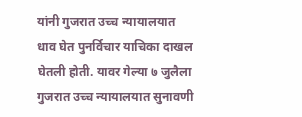यांनी गुजरात उच्च न्यायालयात धाव घेत पुनर्विचार याचिका दाखल घेतली होती. यावर गेल्या ७ जुलैला गुजरात उच्च न्यायालयात सुनावणी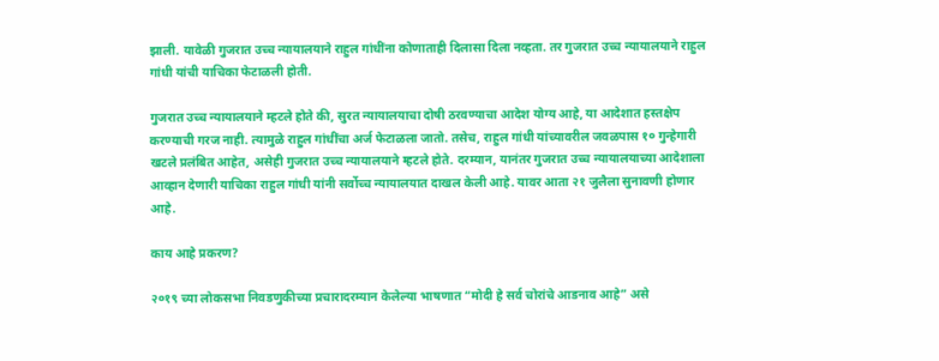झाली. यावेळी गुजरात उच्च न्यायालयाने राहुल गांधींना कोणाताही दिलासा दिला नव्हता. तर गुजरात उच्च न्यायालयाने राहुल गांधी यांची याचिका फेटाळली होती.

गुजरात उच्च न्यायालयाने म्हटले होते की, सुरत न्यायालयाचा दोषी ठरवण्याचा आदेश योग्य आहे, या आदेशात हस्तक्षेप करण्याची गरज नाही. त्यामुळे राहुल गांधींचा अर्ज फेटाळला जातो. तसेच, राहुल गांधी यांच्यावरील जवळपास १० गुन्हेगारी खटले प्रलंबित आहेत, असेही गुजरात उच्च न्यायालयाने म्हटले होते. दरम्यान, यानंतर गुजरात उच्च न्यायालयाच्या आदेशाला आव्हान देणारी याचिका राहुल गांधी यांनी सर्वोच्च न्यायालयात दाखल केली आहे. यावर आता २१ जुलैला सुनावणी होणार आहे.

काय आहे प्रकरण?

२०१९ च्या लोकसभा निवडणुकीच्या प्रचारादरम्यान केलेल्या भाषणात “मोदी हे सर्व चोरांचे आडनाव आहे” असे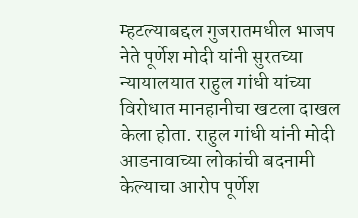म्हटल्याबद्दल गुजरातमधील भाजप नेते पूर्णेश मोदी यांनी सुरतच्या न्यायालयात राहुल गांधी यांच्या विरोधात मानहानीचा खटला दाखल केला होता. राहुल गांधी यांनी मोदी आडनावाच्या लोकांची बदनामी केल्याचा आरोप पूर्णेश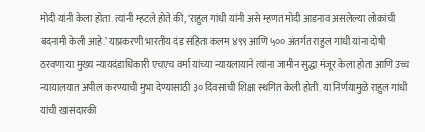मोदी यांनी केला होता. त्यांनी म्हटले होते की, ‘राहुल गांधी यांनी असे म्हणत मोदी आडनाव असलेल्या लोकांची बदनामी केली आहे.’ याप्रकरणी भारतीय दंड संहिता कलम ४९९ आणि ५०० अंतर्गत राहुल गांधी यांना दोषी ठरवणाऱ्या मुख्य न्यायदंडाधिकारी एचएच वर्मा यांच्या न्यायलायाने त्यांना जामीन सुद्धा मंजूर केला होता आणि उच्च न्यायालयात अपील करण्याची मुभा देण्यासाठी ३० दिवसांची शिक्षा स्थगित केली होती. या निर्णयामुळे राहुल गांधी यांची खासदारकी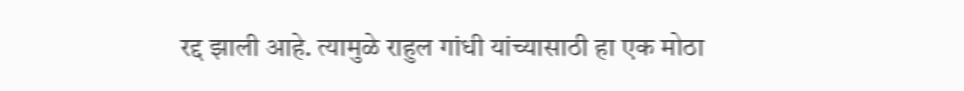रद्द झाली आहे. त्यामुळे राहुल गांधी यांच्यासाठी हा एक मोठा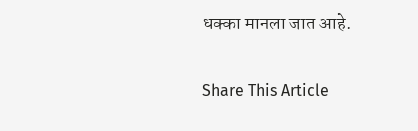धक्का मानला जात आहे.

Share This Article